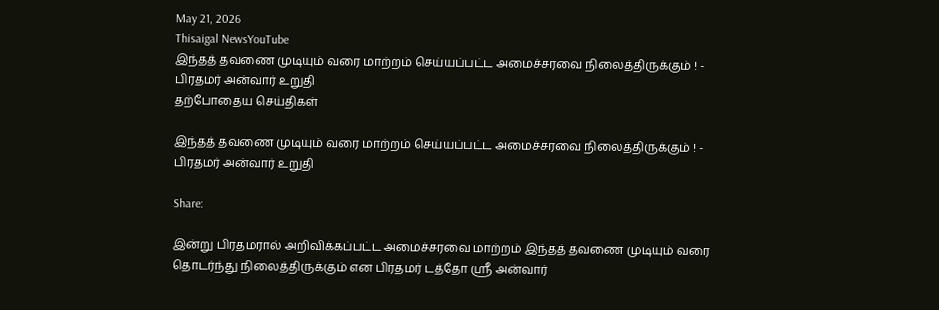May 21, 2026
Thisaigal NewsYouTube
இந்தத் தவணை முடியும் வரை மாற்றம் செய்யப்பட்ட அமைச்சரவை நிலைத்திருக்கும் ! - பிரதமர் அன்வார் உறுதி
தற்போதைய செய்திகள்

இந்தத் தவணை முடியும் வரை மாற்றம் செய்யப்பட்ட அமைச்சரவை நிலைத்திருக்கும் ! - பிரதமர் அன்வார் உறுதி

Share:

இன்று பிரதமரால் அறிவிக்கப்பட்ட அமைச்சரவை மாற்றம் இந்தத் தவணை முடியும் வரை தொடர்ந்து நிலைத்திருக்கும் என பிரதமர் டத்தோ ஶ்ரீ அன்வார்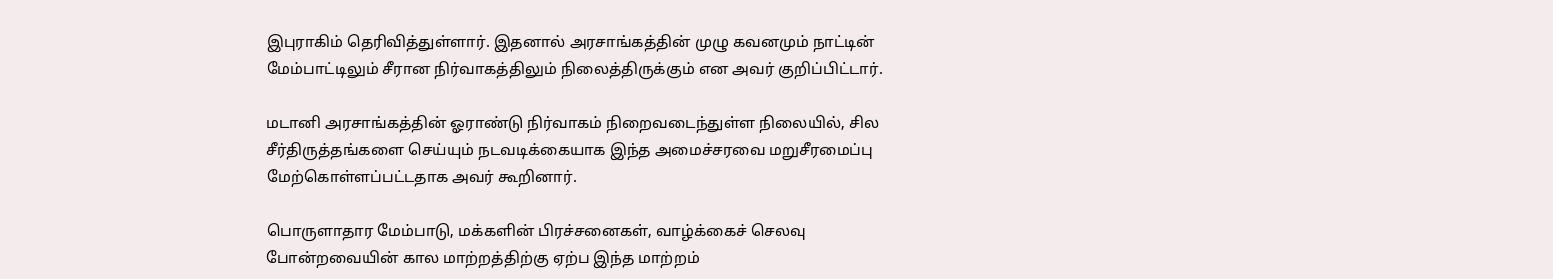இபுராகிம் தெரிவித்துள்ளார். இதனால் அரசாங்கத்தின் முழு கவனமும் நாட்டின் மேம்பாட்டிலும் சீரான நிர்வாகத்திலும் நிலைத்திருக்கும் என அவர் குறிப்பிட்டார்.

மடானி அரசாங்கத்தின் ஓராண்டு நிர்வாகம் நிறைவடைந்துள்ள நிலையில், சில சீர்திருத்தங்களை செய்யும் நடவடிக்கையாக இந்த அமைச்சரவை மறுசீரமைப்பு மேற்கொள்ளப்பட்டதாக அவர் கூறினார்.

பொருளாதார மேம்பாடு, மக்களின் பிரச்சனைகள், வாழ்க்கைச் செலவு போன்றவையின் கால மாற்றத்திற்கு ஏற்ப இந்த மாற்றம்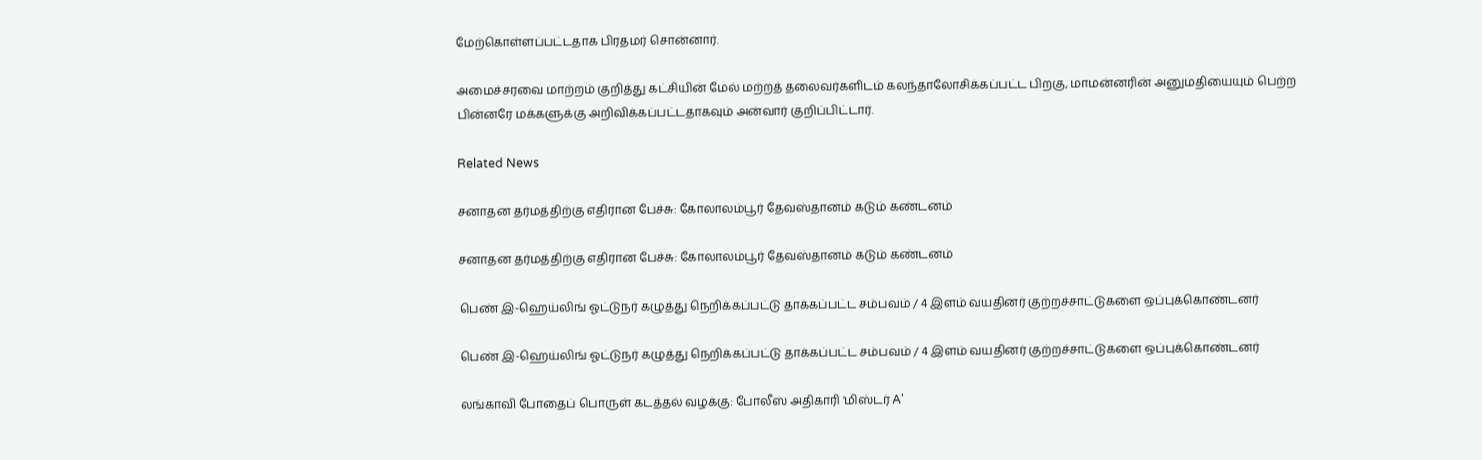மேற்கொள்ளப்பட்டதாக பிரதமர் சொன்னார்.

அமைச்சரவை மாற்றம் குறித்து கட்சியின் மேல் மற்றத் தலைவர்களிடம் கலந்தாலோசிக்கப்பட்ட பிறகு, மாமன்னரின் அனுமதியையும் பெற்ற பின்னரே மக்களுக்கு அறிவிக்கப்பட்டதாகவும் அன்வார் குறிப்பிட்டார்.

Related News

சனாதன தர்மத்திற்கு எதிரான பேச்சு: கோலாலம்பூர் தேவஸ்தானம் கடும் கண்டனம்

சனாதன தர்மத்திற்கு எதிரான பேச்சு: கோலாலம்பூர் தேவஸ்தானம் கடும் கண்டனம்

பெண் இ-ஹெய்லிங் ஓட்டுநர் கழுத்து நெறிக்கப்பட்டு தாக்கப்பட்ட சம்பவம் / 4 இளம் வயதினர் குற்றச்சாட்டுகளை ஒப்புக்கொண்டனர்

பெண் இ-ஹெய்லிங் ஓட்டுநர் கழுத்து நெறிக்கப்பட்டு தாக்கப்பட்ட சம்பவம் / 4 இளம் வயதினர் குற்றச்சாட்டுகளை ஒப்புக்கொண்டனர்

லங்காவி போதைப் பொருள் கடத்தல் வழக்கு: போலீஸ் அதிகாரி 'மிஸ்டர் A'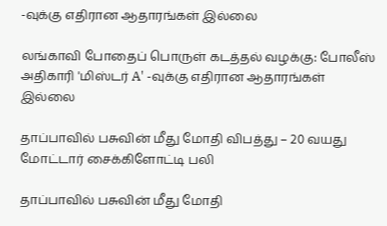-வுக்கு எதிரான ஆதாரங்கள் இல்லை

லங்காவி போதைப் பொருள் கடத்தல் வழக்கு: போலீஸ் அதிகாரி 'மிஸ்டர் A' -வுக்கு எதிரான ஆதாரங்கள் இல்லை

தாப்பாவில் பசுவின் மீது மோதி விபத்து – 20 வயது மோட்டார் சைக்கிளோட்டி பலி

தாப்பாவில் பசுவின் மீது மோதி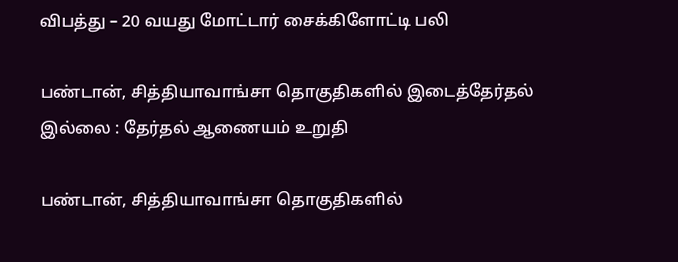விபத்து – 20 வயது மோட்டார் சைக்கிளோட்டி பலி

பண்டான், சித்தியாவாங்சா தொகுதிகளில் இடைத்தேர்தல் இல்லை : தேர்தல் ஆணையம் உறுதி

பண்டான், சித்தியாவாங்சா தொகுதிகளில்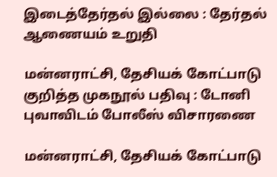இடைத்தேர்தல் இல்லை : தேர்தல் ஆணையம் உறுதி

மன்னராட்சி, தேசியக் கோட்பாடு குறித்த முகநூல் பதிவு : டோனி புவாவிடம் போலீஸ் விசாரணை

மன்னராட்சி, தேசியக் கோட்பாடு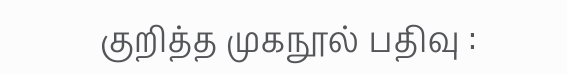குறித்த முகநூல் பதிவு :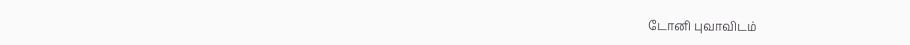டோனி புவாவிடம்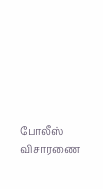போலீஸ் விசாரணை